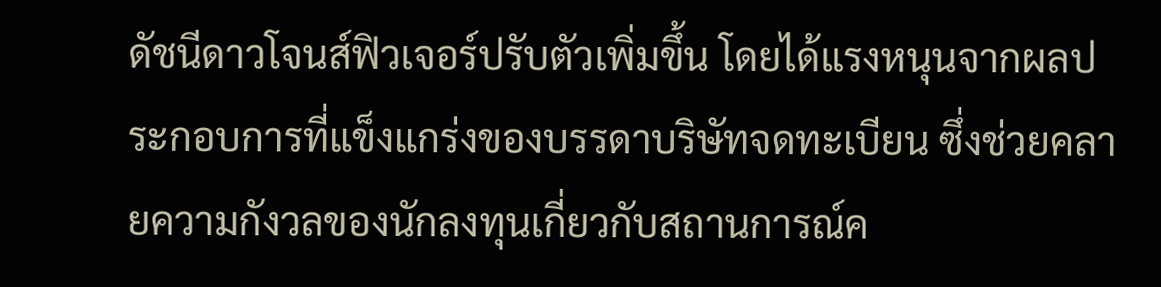ดัชนีดาวโจนส์ฟิวเจอร์ปรับตัวเพิ่มขึ้น โดยได้แรงหนุนจากผลประกอบการที่แข็งแกร่งของบรรดาบริษัทจดทะเบียน ซึ่งช่วยคลายความกังวลของนักลงทุนเกี่ยวกับสถานการณ์ค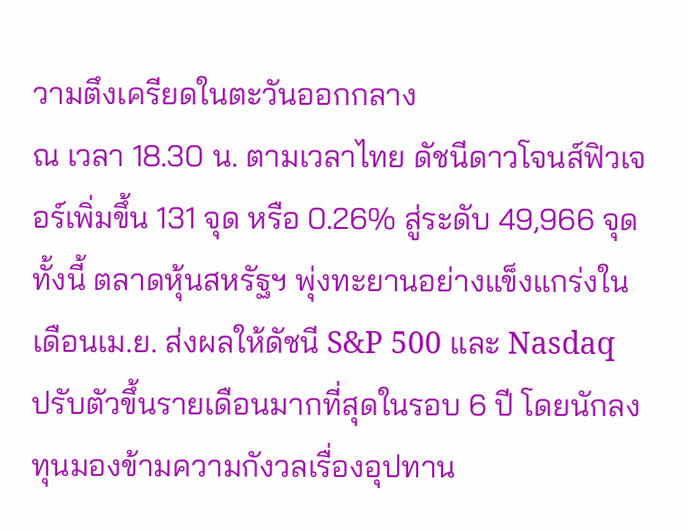วามตึงเครียดในตะวันออกกลาง
ณ เวลา 18.30 น. ตามเวลาไทย ดัชนีดาวโจนส์ฟิวเจอร์เพิ่มขึ้น 131 จุด หรือ 0.26% สู่ระดับ 49,966 จุด
ทั้งนี้ ตลาดหุ้นสหรัฐฯ พุ่งทะยานอย่างแข็งแกร่งในเดือนเม.ย. ส่งผลให้ดัชนี S&P 500 และ Nasdaq ปรับตัวขึ้นรายเดือนมากที่สุดในรอบ 6 ปี โดยนักลงทุนมองข้ามความกังวลเรื่องอุปทาน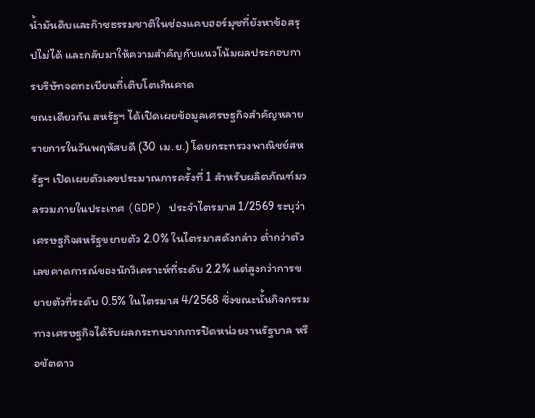น้ำมันดิบและก๊าซธรรมชาติในช่องแคบฮอร์มุซที่ยังหาข้อสรุปไม่ได้ และกลับมาให้ความสำคัญกับแนวโน้มผลประกอบการบริษัทจดทะเบียนที่เติบโตเกินคาด
ขณะเดียวกัน สหรัฐฯ ได้เปิดเผยข้อมูลเศรษฐกิจสำคัญหลายรายการในวันพฤหัสบดี (30 เม.ย.) โดยกระทรวงพาณิชย์สหรัฐฯ เปิดเผยตัวเลขประมาณการครั้งที่ 1 สำหรับผลิตภัณฑ์มวลรวมภายในประเทศ (GDP) ประจำไตรมาส 1/2569 ระบุว่า เศรษฐกิจสหรัฐขยายตัว 2.0% ในไตรมาสดังกล่าว ต่ำกว่าตัวเลขคาดการณ์ของนักวิเคราะห์ที่ระดับ 2.2% แต่สูงกว่าการขยายตัวที่ระดับ 0.5% ในไตรมาส 4/2568 ซึ่งขณะนั้นกิจกรรมทางเศรษฐกิจได้รับผลกระทบจากการปิดหน่วยงานรัฐบาล หรือชัตดาว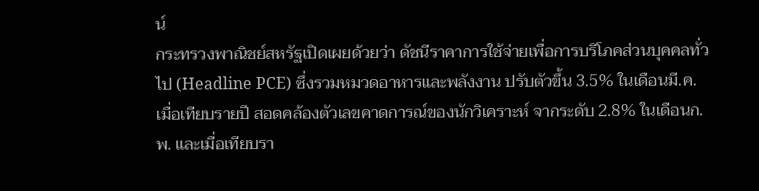น์
กระทรวงพาณิชย์สหรัฐเปิดเผยด้วยว่า ดัชนีราคาการใช้จ่ายเพื่อการบริโภคส่วนบุคคลทั่วไป (Headline PCE) ซึ่งรวมหมวดอาหารและพลังงาน ปรับตัวขึ้น 3.5% ในเดือนมี.ค. เมื่อเทียบรายปี สอดคล้องตัวเลขคาดการณ์ของนักวิเคราะห์ จากระดับ 2.8% ในเดือนก.พ. และเมื่อเทียบรา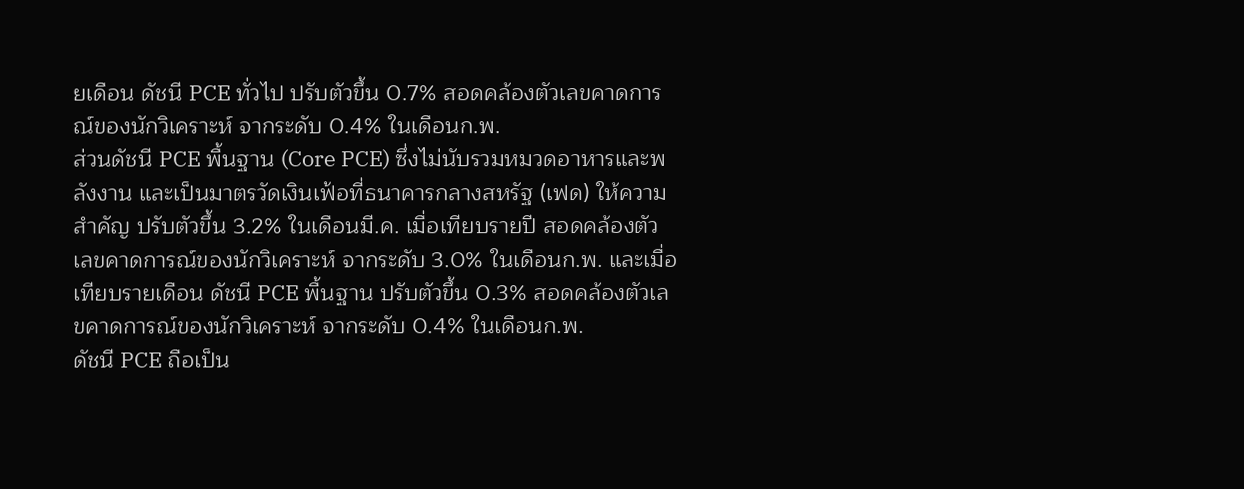ยเดือน ดัชนี PCE ทั่วไป ปรับตัวขึ้น 0.7% สอดคล้องตัวเลขคาดการณ์ของนักวิเคราะห์ จากระดับ 0.4% ในเดือนก.พ.
ส่วนดัชนี PCE พื้นฐาน (Core PCE) ซึ่งไม่นับรวมหมวดอาหารและพลังงาน และเป็นมาตรวัดเงินเฟ้อที่ธนาคารกลางสหรัฐ (เฟด) ให้ความสำคัญ ปรับตัวขึ้น 3.2% ในเดือนมี.ค. เมื่อเทียบรายปี สอดคล้องตัวเลขคาดการณ์ของนักวิเคราะห์ จากระดับ 3.0% ในเดือนก.พ. และเมื่อเทียบรายเดือน ดัชนี PCE พื้นฐาน ปรับตัวขึ้น 0.3% สอดคล้องตัวเลขคาดการณ์ของนักวิเคราะห์ จากระดับ 0.4% ในเดือนก.พ.
ดัชนี PCE ถือเป็น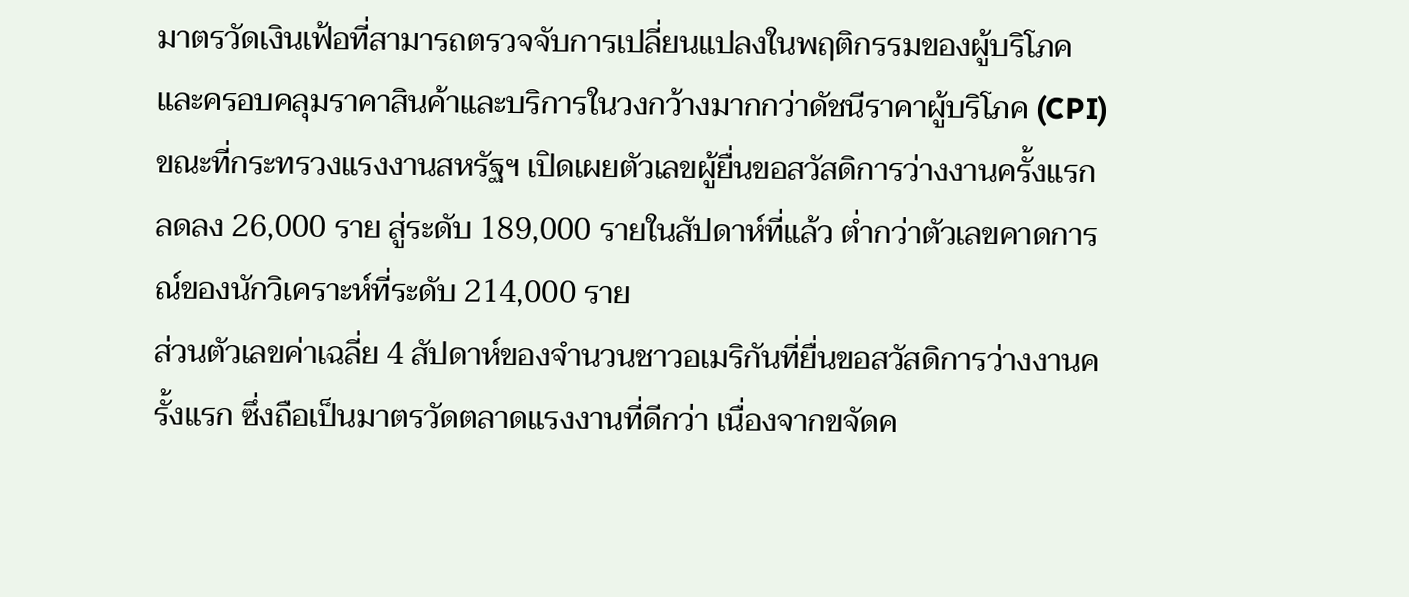มาตรวัดเงินเฟ้อที่สามารถตรวจจับการเปลี่ยนแปลงในพฤติกรรมของผู้บริโภค และครอบคลุมราคาสินค้าและบริการในวงกว้างมากกว่าดัชนีราคาผู้บริโภค (CPI)
ขณะที่กระทรวงแรงงานสหรัฐฯ เปิดเผยตัวเลขผู้ยื่นขอสวัสดิการว่างงานครั้งแรก ลดลง 26,000 ราย สู่ระดับ 189,000 รายในสัปดาห์ที่แล้ว ต่ำกว่าตัวเลขคาดการณ์ของนักวิเคราะห์ที่ระดับ 214,000 ราย
ส่วนตัวเลขค่าเฉลี่ย 4 สัปดาห์ของจำนวนชาวอเมริกันที่ยื่นขอสวัสดิการว่างงานครั้งแรก ซึ่งถือเป็นมาตรวัดตลาดแรงงานที่ดีกว่า เนื่องจากขจัดค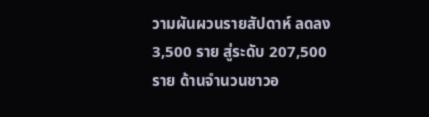วามผันผวนรายสัปดาห์ ลดลง 3,500 ราย สู่ระดับ 207,500 ราย ด้านจำนวนชาวอ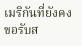เมริกันที่ยังคงขอรับส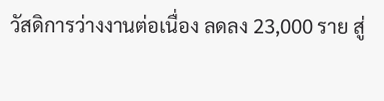วัสดิการว่างงานต่อเนื่อง ลดลง 23,000 ราย สู่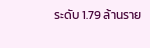ระดับ 1.79 ล้านราย